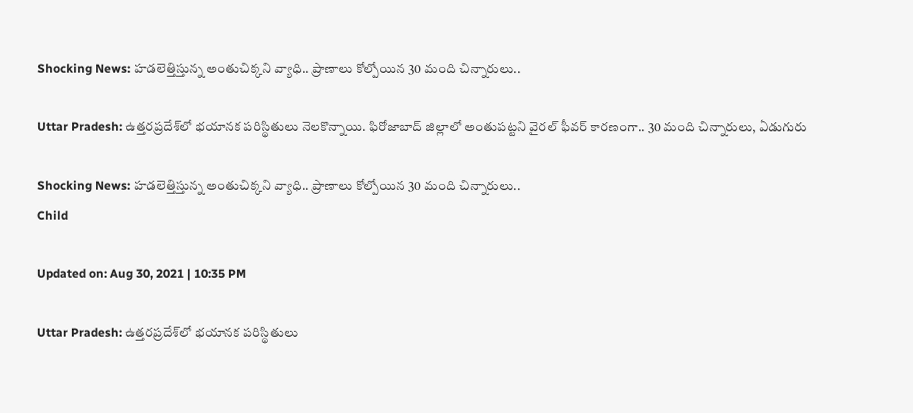Shocking News: హడలెత్తిస్తున్న అంతుచిక్కని వ్యాధి.. ప్రాణాలు కోల్పోయిన 30 మంది చిన్నారులు..

Uttar Pradesh: ఉత్తరప్రదేశ్‌లో భయానక పరిస్థితులు నెలకొన్నాయి. ఫిరోజాబాద్ జిల్లాలో అంతుపట్టని వైరల్ ఫీవర్ కారణంగా.. 30 మంది చిన్నారులు, ఏడుగురు

Shocking News: హడలెత్తిస్తున్న అంతుచిక్కని వ్యాధి.. ప్రాణాలు కోల్పోయిన 30 మంది చిన్నారులు..
Child

Updated on: Aug 30, 2021 | 10:35 PM

Uttar Pradesh: ఉత్తరప్రదేశ్‌లో భయానక పరిస్థితులు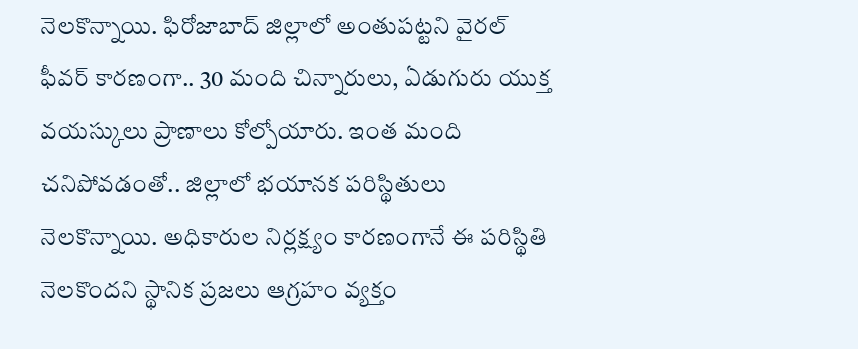నెలకొన్నాయి. ఫిరోజాబాద్ జిల్లాలో అంతుపట్టని వైరల్ ఫీవర్ కారణంగా.. 30 మంది చిన్నారులు, ఏడుగురు యుక్త వయస్కులు ప్రాణాలు కోల్పోయారు. ఇంత మంది చనిపోవడంతో.. జిల్లాలో భయానక పరిస్థితులు నెలకొన్నాయి. అధికారుల నిర్లక్ష్యం కారణంగానే ఈ పరిస్థితి నెలకొందని స్థానిక ప్రజలు ఆగ్రహం వ్యక్తం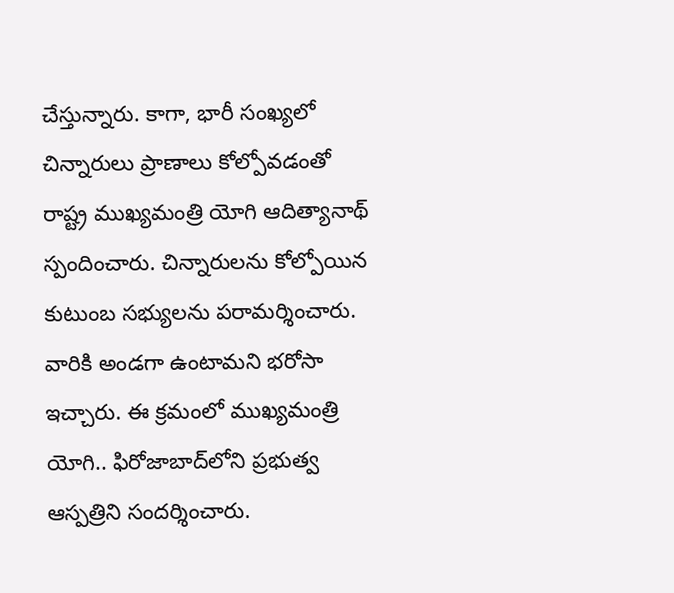చేస్తున్నారు. కాగా, భారీ సంఖ్యలో చిన్నారులు ప్రాణాలు కోల్పోవడంతో రాష్ట్ర ముఖ్యమంత్రి యోగి ఆదిత్యానాథ్ స్పందించారు. చిన్నారులను కోల్పోయిన కుటుంబ సభ్యులను పరామర్శించారు. వారికి అండగా ఉంటామని భరోసా ఇచ్చారు. ఈ క్రమంలో ముఖ్యమంత్రి యోగి.. ఫిరోజాబాద్‌లోని ప్రభుత్వ ఆస్పత్రిని సందర్శించారు.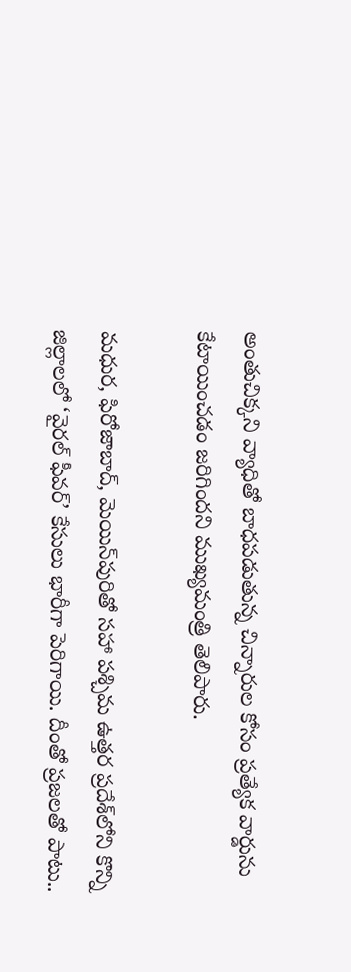అంతుచిక్కని వ్యాధితో బాధపడుతున్న చిన్నారుల కోసం ప్రత్యేక వార్డును కేటాయించడం జరిగిందని ముఖ్యమంత్రి తెలిపారు.

మధుర, ఫిరోజాబాద్, మెయిన్‌పురితో సహా పశ్చిమ ఉత్తర ప్రదేశ్‌లోని కొన్ని జిల్లాలలో ‘వైరల్ ఫీవర్’ కేసులు భారీగా పెరిగాయి. దీంతో ప్రజలతో పాటు..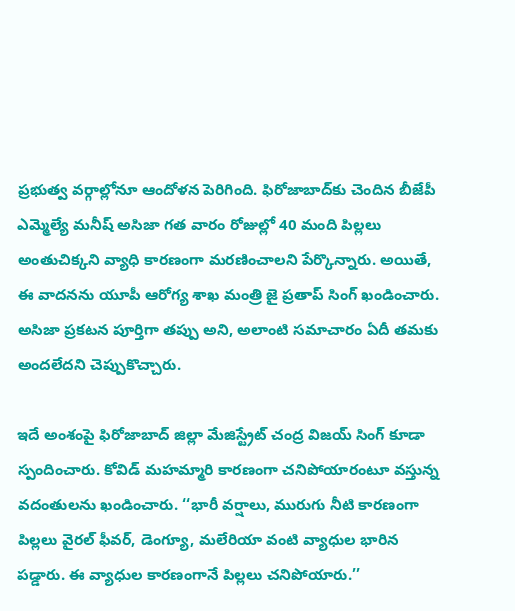ప్రభుత్వ వర్గాల్లోనూ ఆందోళన పెరిగింది. ఫిరోజాబాద్‌కు చెందిన బీజేపీ ఎమ్మెల్యే మనీష్ అసిజా గత వారం రోజుల్లో 40 మంది పిల్లలు అంతుచిక్కని వ్యాధి కారణంగా మరణించాలని పేర్కొన్నారు. అయితే, ఈ వాదనను యూపీ ఆరోగ్య శాఖ మంత్రి జై ప్రతాప్ సింగ్ ఖండించారు. అసిజా ప్రకటన పూర్తిగా తప్పు అని, అలాంటి సమాచారం ఏదీ తమకు అందలేదని చెప్పుకొచ్చారు.

ఇదే అంశంపై ఫిరోజాబాద్ జిల్లా మేజిస్ట్రేట్ చంద్ర విజయ్ సింగ్ కూడా స్పందించారు. కోవిడ్ మహమ్మారి కారణంగా చనిపోయారంటూ వస్తున్న వదంతులను ఖండించారు. ‘‘భారీ వర్షాలు, మురుగు నీటి కారణంగా పిల్లలు వైరల్ ఫీవర్, డెంగ్యూ, మలేరియా వంటి వ్యాధుల భారిన పడ్డారు. ఈ వ్యాధుల కారణంగానే పిల్లలు చనిపోయారు.’’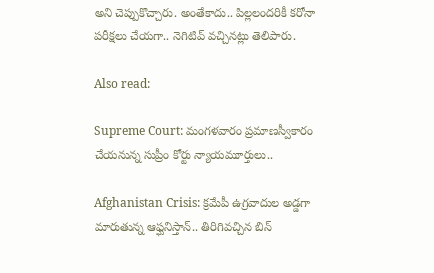అని చెప్పుకొచ్చారు. అంతేకాదు.. పిల్లలందరికీ కరోనా పరీక్షలు చేయగా.. నెగిటివ్ వచ్చినట్లు తెలిపారు.

Also read:

Supreme Court: మంగళవారం ప్రమాణస్వీకారం చేయనున్న సుప్రీం కోర్టు న్యాయమూర్తులు..

Afghanistan Crisis: క్రమేపీ ఉగ్రవాదుల అడ్డగా మారుతున్న ఆఫ్ఘనిస్తాన్.. తిరిగివచ్చిన బిన్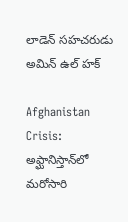లాడెన్ సహచరుడు అమిన్ ఉల్ హక్

Afghanistan Crisis: అఫ్ఘానిస్తాన్‌లో మరోసారి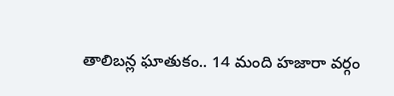తాలిబన్ల ఘాతుకం.. 14 మంది హజారా వర్గం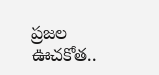ప్రజల ఊచకోత..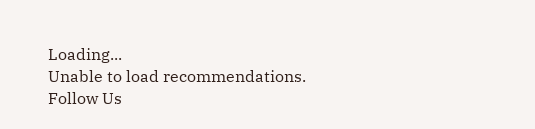Loading...
Unable to load recommendations.
Follow Us